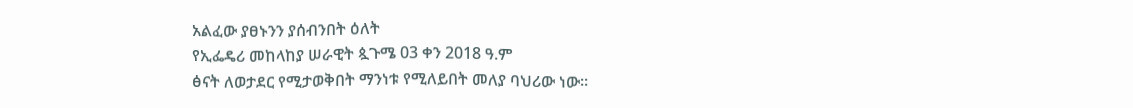አልፈው ያፀኑንን ያሰብንበት ዕለት
የኢፌዴሪ መከላከያ ሠራዊት ጷጉሜ 03 ቀን 2018 ዓ.ም
ፅናት ለወታደር የሚታወቅበት ማንነቱ የሚለይበት መለያ ባህሪው ነው።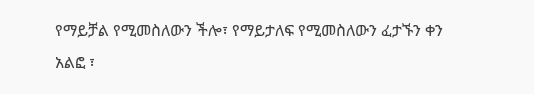የማይቻል የሚመስለውን ችሎ፣ የማይታለፍ የሚመስለውን ፈታኙን ቀን አልፎ ፣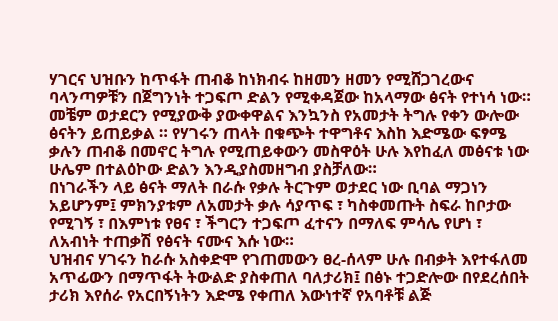ሃገርና ህዝቡን ከጥፋት ጠብቆ ከነክብሩ ከዘመን ዘመን የሚሸጋገረውና ባላንጣዎቹን በጀግንነት ተጋፍጦ ድልን የሚቀዳጀው ከአላማው ፅናት የተነሳ ነው።
መቼም ወታደርን የሚያውቅ ያውቀዋልና እንኳንስ የአመታት ትግሉ የቀን ውሎው ፅናትን ይጠይቃል ። የሃገሩን ጠላት በቁጭት ተዋግቶና እስከ እድሜው ፍፃሜ ቃሉን ጠብቆ በመኖር ትግሉ የሚጠይቀውን መስዋዕት ሁሉ እየከፈለ መፅናቱ ነው ሁሌም በተልዕኮው ድልን እንዲያስመዘግብ ያስቻለው።
በነገራችን ላይ ፅናት ማለት በራሱ የቃሉ ትርጉም ወታደር ነው ቢባል ማጋነን አይሆንም፤ ምክንያቱም ለአመታት ቃሉ ሳያጥፍ ፣ ካስቀመጡት ስፍራ ከቦታው የሚገኝ ፣ በእምነቱ የፀና ፣ ችግርን ተጋፍጦ ፈተናን በማለፍ ምሳሌ የሆነ ፣ ለአብነት ተጠቃሽ የፅናት ናሙና እሱ ነው።
ህዝብና ሃገሩን ከራሱ አስቀድሞ የገጠመውን ፀረ-ሰላም ሁሉ በብቃት እየተፋለመ አጥፊውን በማጥፋት ትውልድ ያስቀጠለ ባለታሪክ፤ በፅኑ ተጋድሎው በየደረሰበት ታሪክ እየሰራ የአርበኝነትን እድሜ የቀጠለ እውነተኛ የአባቶቹ ልጅ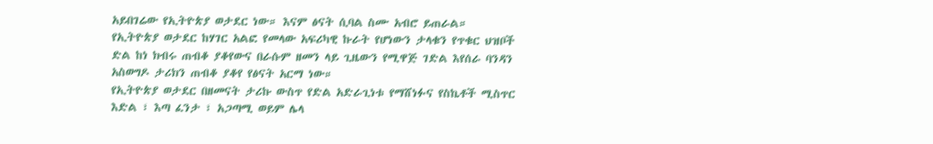አይበገሬው የኢትዮጵያ ወታደር ነው። እናም ፅናት ሲባል ስሙ አብሮ ይጠራል።
የኢትዮጵያ ወታደር ከሃገር አልፎ የመላው አፍሪካዊ ኩራት የሆነውን ታላቁን የጥቁር ህዝቦች ድል ከነ ክብሩ ጠብቆ ያቆየውና በራሱም ዘመን ላይ ጊዜውን የሚዋጅ ገድል እየሰራ ባንዳን አስወግዶ ታሪክን ጠብቆ ያቆየ የፅናት አርማ ነው።
የኢትዮጵያ ወታደር በዘመናት ታሪኩ ውስጥ የድል አድራጊነቱ የማሸነፉና የስኬቶች ሚስጥር እድል ፣ እጣ ፈንታ ፣ አጋጣሚ ወይም ሌላ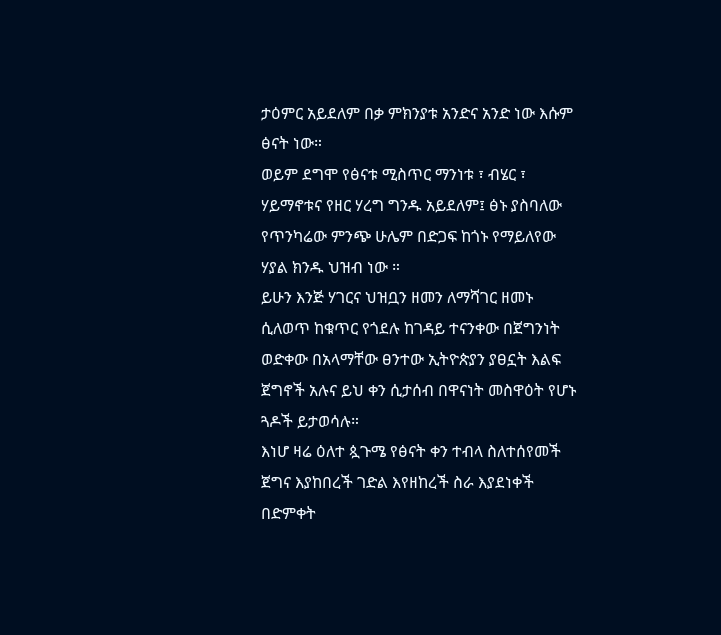ታዕምር አይደለም በቃ ምክንያቱ አንድና አንድ ነው እሱም ፅናት ነው።
ወይም ደግሞ የፅናቱ ሚስጥር ማንነቱ ፣ ብሄር ፣ ሃይማኖቱና የዘር ሃረግ ግንዱ አይደለም፤ ፅኑ ያስባለው የጥንካሬው ምንጭ ሁሌም በድጋፍ ከጎኑ የማይለየው ሃያል ክንዱ ህዝብ ነው ።
ይሁን እንጅ ሃገርና ህዝቧን ዘመን ለማሻገር ዘመኑ ሲለወጥ ከቁጥር የጎደሉ ከገዳይ ተናንቀው በጀግንነት ወድቀው በአላማቸው ፀንተው ኢትዮጵያን ያፀኗት እልፍ ጀግኖች አሉና ይህ ቀን ሲታሰብ በዋናነት መስዋዕት የሆኑ ጓዶች ይታወሳሉ።
እነሆ ዛሬ ዕለተ ጷጉሜ የፅናት ቀን ተብላ ስለተሰየመች ጀግና እያከበረች ገድል እየዘከረች ስራ እያደነቀች በድምቀት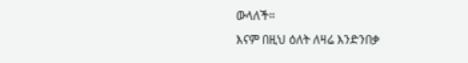ውላለች።
እናም በዚህ ዕለት ለዛሬ እንድንበቃ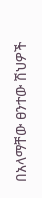በአላማቸው ፀንተው ሽህዎች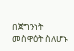በጀግንነት መስዋዕት ስለሆኑ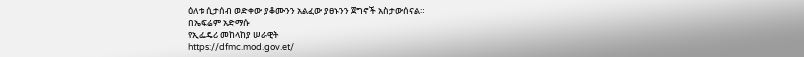ዕለቱ ሲታሰብ ወድቀው ያቆሙንን አልፈው ያፀኑንን ጀግኖች አስታውሰናል።
በኤፍሬም አድማሱ
የኢፌዴሪ መከላከያ ሠራዊት
https://dfmc.mod.gov.et/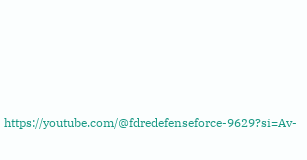https://youtube.com/@fdredefenseforce-9629?si=Av-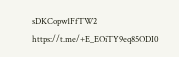sDKCopw1FfTW2
https://t.me/+E_EOiTY9eq85ODI0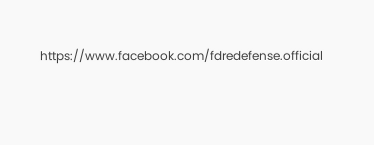https://www.facebook.com/fdredefense.official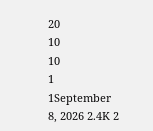20
10
10
1
1September 8, 2026 2.4K 2